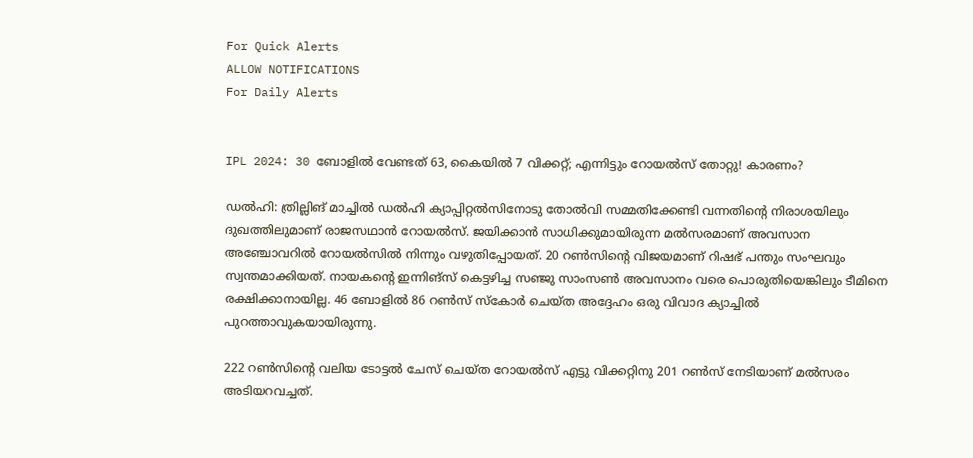For Quick Alerts
ALLOW NOTIFICATIONS
For Daily Alerts


IPL 2024: 30 ബോളില്‍ വേണ്ടത് 63, കൈയില്‍ 7 വിക്കറ്റ്; എന്നിട്ടും റോയല്‍സ് തോറ്റു! കാരണം?

ഡല്‍ഹി: ത്രില്ലിങ് മാച്ചില്‍ ഡല്‍ഹി ക്യാപ്പിറ്റല്‍സിനോടു തോല്‍വി സമ്മതിക്കേണ്ടി വന്നതിന്റെ നിരാശയിലും ദുഖത്തിലുമാണ് രാജസഥാന്‍ റോയല്‍സ്. ജയിക്കാന്‍ സാധിക്കുമായിരുന്ന മല്‍സരമാണ് അവസാന അഞ്ചോവറില്‍ റോയല്‍സില്‍ നിന്നും വഴുതിപ്പോയത്. 20 റണ്‍സിന്റെ വിജയമാണ് റിഷഭ് പന്തും സംഘവും സ്വന്തമാക്കിയത്. നായകന്റെ ഇന്നിങ്‌സ് കെട്ടഴിച്ച സഞ്ജു സാംസണ്‍ അവസാനം വരെ പൊരുതിയെങ്കിലും ടീമിനെ രക്ഷിക്കാനായില്ല. 46 ബോളില്‍ 86 റണ്‍സ് സ്‌കോര്‍ ചെയ്ത അദ്ദേഹം ഒരു വിവാദ ക്യാച്ചില്‍ പുറത്താവുകയായിരുന്നു.

222 റണ്‍സിന്റെ വലിയ ടോട്ടല്‍ ചേസ് ചെയ്ത റോയല്‍സ് എട്ടു വിക്കറ്റിനു 201 റണ്‍സ് നേടിയാണ് മല്‍സരം അടിയറവച്ചത്.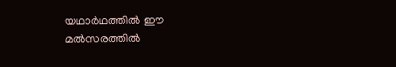യഥാര്‍ഥത്തില്‍ ഈ മല്‍സരത്തില്‍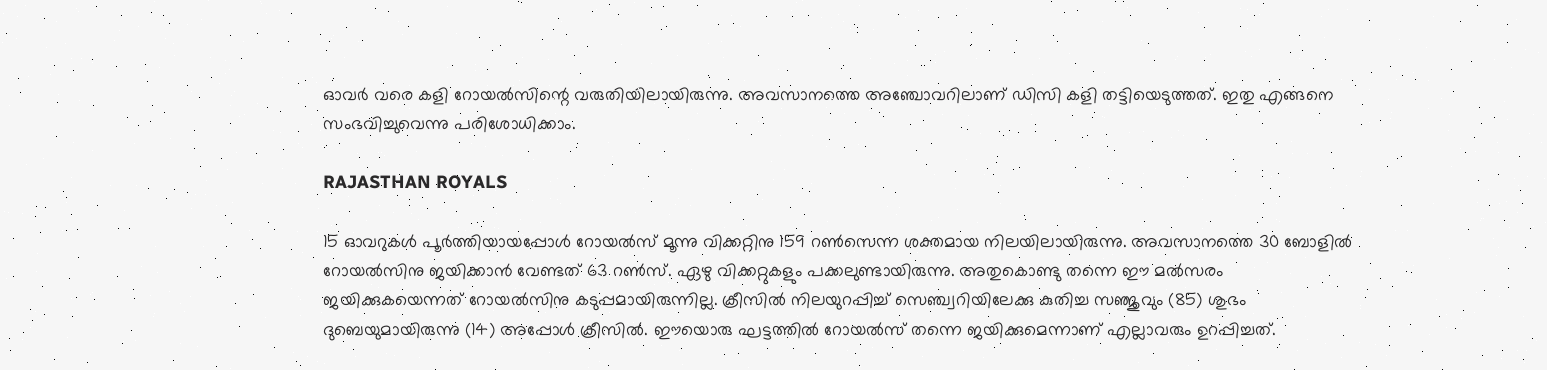ഓവര്‍ വരെ കളി റോയല്‍സിന്റെ വരുതിയിലായിരുന്നു. അവസാനത്തെ അഞ്ചോവറിലാണ് ഡിസി കളി തട്ടിയെടുത്തത്. ഇതു എങ്ങനെ സംഭവിച്ചുവെന്നു പരിശോധിക്കാം.

RAJASTHAN ROYALS

15 ഓവറുകള്‍ പൂര്‍ത്തിയായപ്പോള്‍ റോയല്‍സ് മൂന്നു വിക്കറ്റിനു 159 റണ്‍സെന്ന ശക്തമായ നിലയിലായിരുന്നു. അവസാനത്തെ 30 ബോളില്‍ റോയല്‍സിനു ജയിക്കാന്‍ വേണ്ടത് 63 റണ്‍സ്. ഏഴു വിക്കറ്റുകളും പക്കലുണ്ടായിരുന്നു. അതുകൊണ്ടു തന്നെ ഈ മല്‍സരം ജയിക്കുകയെന്നത് റോയല്‍സിനു കടുപ്പമായിരുന്നില്ല. ക്രീസില്‍ നിലയുറപ്പിച്ച് സെഞ്ച്വറിയിലേക്കു കുതിച്ച സഞ്ജുവും (85) ശുഭം ദുബെയുമായിരുന്നു (14) അപ്പോള്‍ ക്രീസില്‍. ഈയൊരു ഘട്ടത്തില്‍ റോയല്‍സ് തന്നെ ജയിക്കുമെന്നാണ് എല്ലാവരും ഉറപ്പിച്ചത്.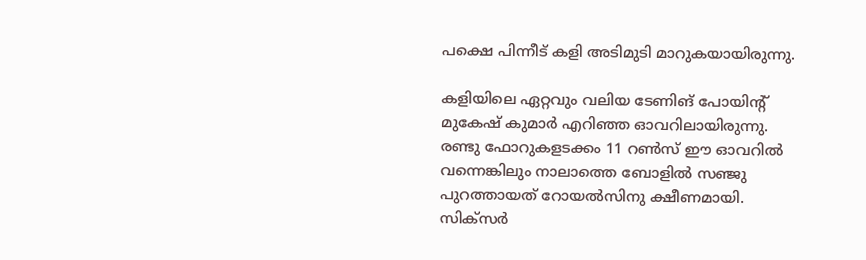പക്ഷെ പിന്നീട് കളി അടിമുടി മാറുകയായിരുന്നു.

കളിയിലെ ഏറ്റവും വലിയ ടേണിങ് പോയിന്റ് മുകേഷ് കുമാര്‍ എറിഞ്ഞ ഓവറിലായിരുന്നു. രണ്ടു ഫോറുകളടക്കം 11 റണ്‍സ് ഈ ഓവറില്‍ വന്നെങ്കിലും നാലാത്തെ ബോളില്‍ സഞ്ജു പുറത്തായത് റോയല്‍സിനു ക്ഷീണമായി. സിക്‌സര്‍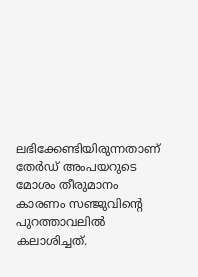ലഭിക്കേണ്ടിയിരുന്നതാണ് തേര്‍ഡ് അംപയറുടെ മോശം തീരുമാനം കാരണം സഞ്ജുവിന്റെ പുറത്താവലില്‍ കലാശിച്ചത്.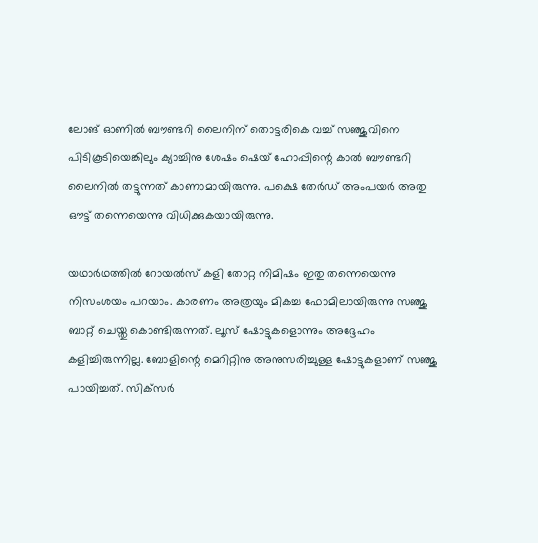ലോങ് ഓണില്‍ ബൗണ്ടറി ലൈനിന് തൊട്ടരികെ വച്ച് സഞ്ജുവിനെ പിടികൂടിയെങ്കിലും ക്യാച്ചിനു ശേഷം ഷെയ് ഹോപ്പിന്റെ കാല്‍ ബൗണ്ടറി ലൈനില്‍ തട്ടുന്നത് കാണാമായിരുന്നു. പക്ഷെ തേര്‍ഡ് അംപയര്‍ അതു ഔട്ട് തന്നെയെന്നു വിധിക്കുകയായിരുന്നു.

യഥാര്‍ഥത്തില്‍ റോയല്‍സ് കളി തോറ്റ നിമിഷം ഇതു തന്നെയെന്നു നിസംശയം പറയാം. കാരണം അത്രയും മികച്ച ഫോമിലായിരുന്നു സഞ്ജു ബാറ്റ് ചെയ്തു കൊണ്ടിരുന്നത്. ലൂസ് ഷോട്ടുകളൊന്നും അദ്ദേഹം കളിച്ചിരുന്നില്ല. ബോളിന്റെ മെറിറ്റിനു അനുസരിച്ചുള്ള ഷോട്ടുകളാണ് സഞ്ജു പായിച്ചത്. സിക്‌സര്‍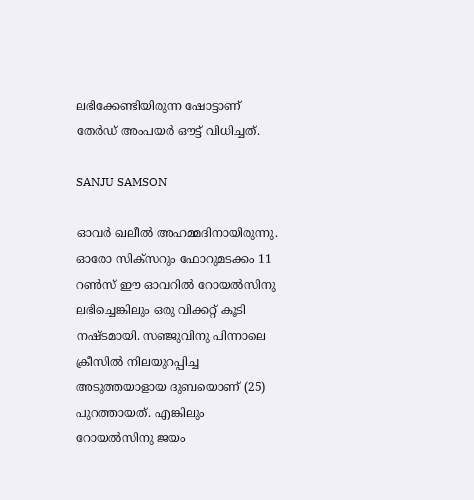ലഭിക്കേണ്ടിയിരുന്ന ഷോട്ടാണ് തേര്‍ഡ് അംപയര്‍ ഔട്ട് വിധിച്ചത്.

SANJU SAMSON

ഓവര്‍ ഖലീല്‍ അഹമ്മദിനായിരുന്നു. ഓരോ സിക്‌സറും ഫോറുമടക്കം 11 റണ്‍സ് ഈ ഓവറില്‍ റോയല്‍സിനു ലഭിച്ചെങ്കിലും ഒരു വിക്കറ്റ് കൂടി നഷ്ടമായി. സഞ്ജുവിനു പിന്നാലെ ക്രീസില്‍ നിലയുറപ്പിച്ച അടുത്തയാളായ ദുബയൊണ് (25) പുറത്തായത്. എങ്കിലും റോയല്‍സിനു ജയം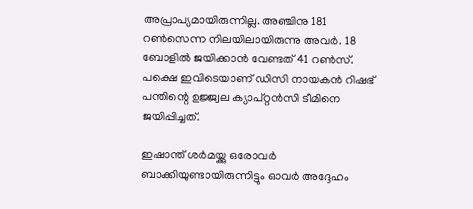അപ്രാപ്യമായിരുന്നില്ല. അഞ്ചിനു 181 റണ്‍സെന്ന നിലയിലായിരുന്നു അവര്‍. 18 ബോളില്‍ ജയിക്കാന്‍ വേണ്ടത് 41 റണ്‍സ്. പക്ഷെ ഇവിടെയാണ് ഡിസി നായകന്‍ റിഷഭ് പന്തിന്റെ ഉജ്ജ്വല ക്യാപ്റ്റന്‍സി ടീമിനെ ജയിപ്പിച്ചത്.

ഇഷാന്ത് ശര്‍മയ്ക്കു ഒരോവര്‍ ബാക്കിയുണ്ടായിരുന്നിട്ടും ഓവര്‍ അദ്ദേഹം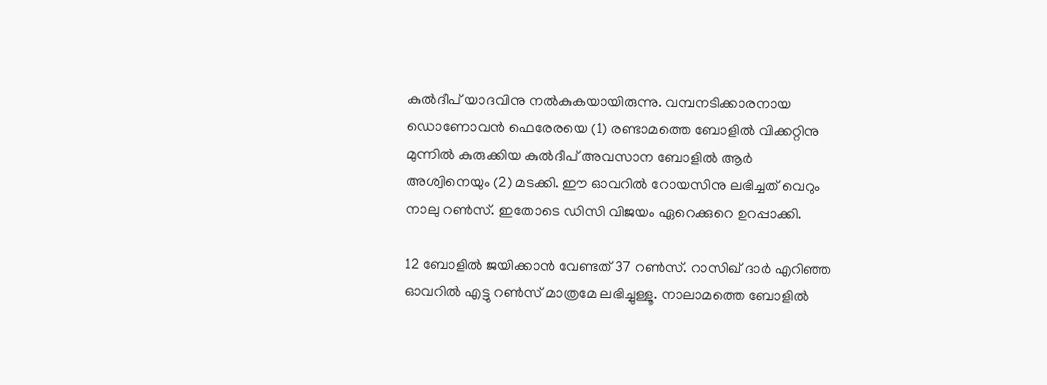കുല്‍ദീപ് യാദവിനു നല്‍കുകയായിരുന്നു. വമ്പനടിക്കാരനായ ഡൊണോവന്‍ ഫെരേരയെ (1) രണ്ടാമത്തെ ബോളില്‍ വിക്കറ്റിനു മുന്നില്‍ കുരുക്കിയ കുല്‍ദീപ് അവസാന ബോളില്‍ ആര്‍ അശ്വിനെയും (2) മടക്കി. ഈ ഓവറില്‍ റോയസിനു ലഭിച്ചത് വെറും നാലു റണ്‍സ്. ഇതോടെ ഡിസി വിജയം ഏറെക്കുറെ ഉറപ്പാക്കി.

12 ബോളില്‍ ജയിക്കാന്‍ വേണ്ടത് 37 റണ്‍സ്. റാസിഖ് ദാര്‍ എറിഞ്ഞ ഓവറില്‍ എട്ടു റണ്‍സ് മാത്രമേ ലഭിച്ചുള്ളൂ. നാലാമത്തെ ബോളില്‍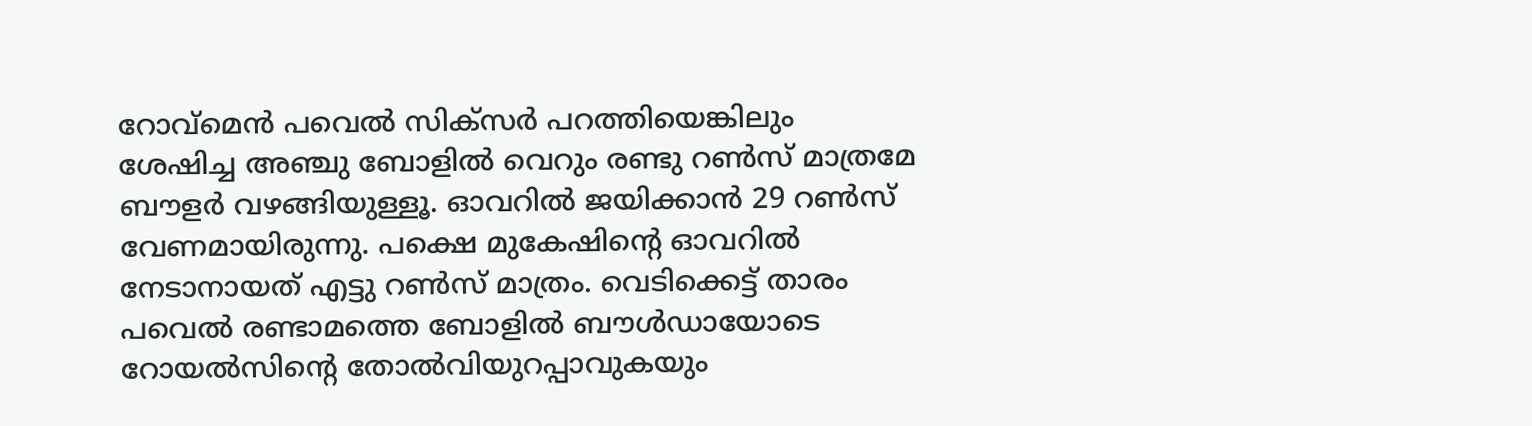റോവ്‌മെന്‍ പവെല്‍ സിക്‌സര്‍ പറത്തിയെങ്കിലും ശേഷിച്ച അഞ്ചു ബോളില്‍ വെറും രണ്ടു റണ്‍സ് മാത്രമേ ബൗളര്‍ വഴങ്ങിയുള്ളൂ. ഓവറില്‍ ജയിക്കാന്‍ 29 റണ്‍സ് വേണമായിരുന്നു. പക്ഷെ മുകേഷിന്റെ ഓവറില്‍ നേടാനായത് എട്ടു റണ്‍സ് മാത്രം. വെടിക്കെട്ട് താരം പവെല്‍ രണ്ടാമത്തെ ബോളില്‍ ബൗള്‍ഡായോടെ റോയല്‍സിന്‍റെ തോല്‍വിയുറപ്പാവുകയും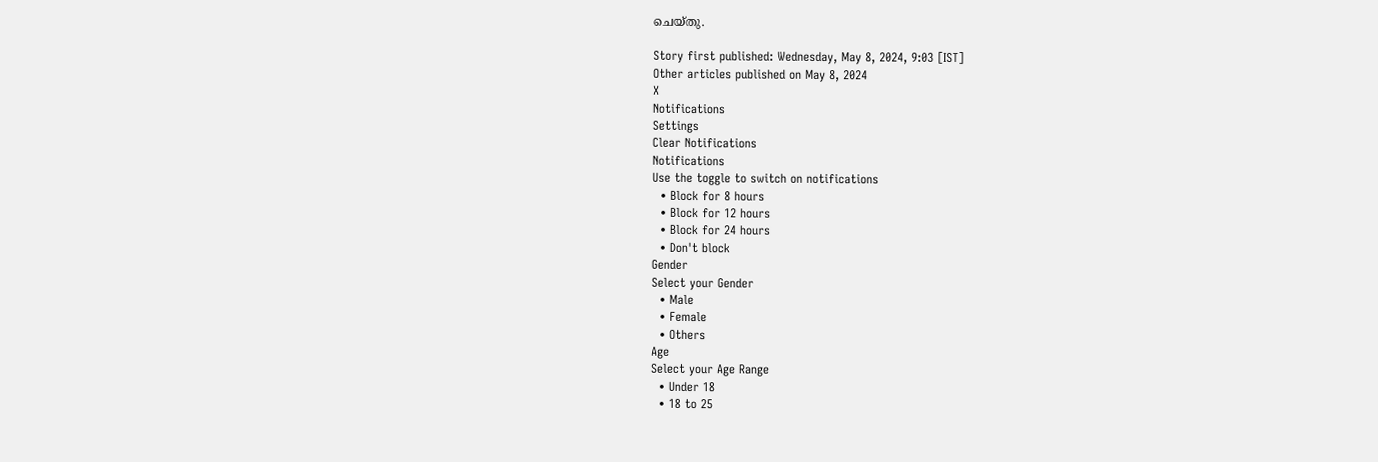ചെയ്തു.

Story first published: Wednesday, May 8, 2024, 9:03 [IST]
Other articles published on May 8, 2024
X
Notifications
Settings
Clear Notifications
Notifications
Use the toggle to switch on notifications
  • Block for 8 hours
  • Block for 12 hours
  • Block for 24 hours
  • Don't block
Gender
Select your Gender
  • Male
  • Female
  • Others
Age
Select your Age Range
  • Under 18
  • 18 to 25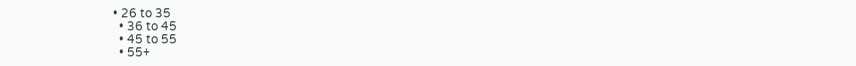• 26 to 35
  • 36 to 45
  • 45 to 55
  • 55+